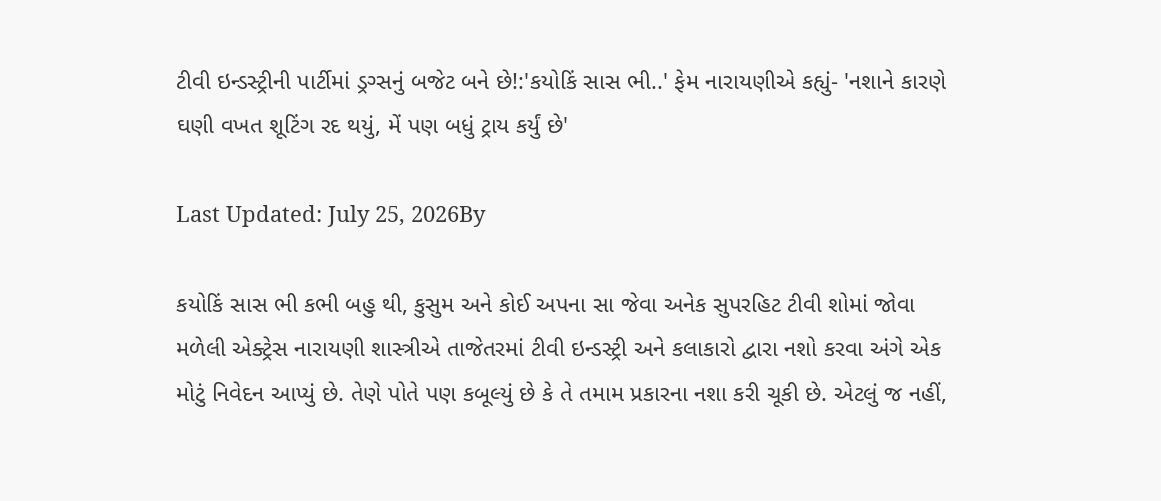ટીવી ઇન્ડસ્ટ્રીની પાર્ટીમાં ડ્રગ્સનું બજેટ બને છે!:'કયોકિં સાસ ભી..' ફેમ નારાયણીએ કહ્યું- 'નશાને કારણે ઘણી વખત શૂટિંગ રદ થયું, મેં પણ બધું ટ્રાય કર્યું છે'

Last Updated: July 25, 2026By

કયોકિં સાસ ભી કભી બહુ થી, કુસુમ અને કોઈ અપના સા જેવા અનેક સુપરહિટ ટીવી શોમાં જોવા મળેલી એક્ટ્રેસ નારાયણી શાસ્ત્રીએ તાજેતરમાં ટીવી ઇન્ડસ્ટ્રી અને કલાકારો દ્વારા નશો કરવા અંગે એક મોટું નિવેદન આપ્યું છે. તેણે પોતે પણ કબૂલ્યું છે કે તે તમામ પ્રકારના નશા કરી ચૂકી છે. એટલું જ નહીં,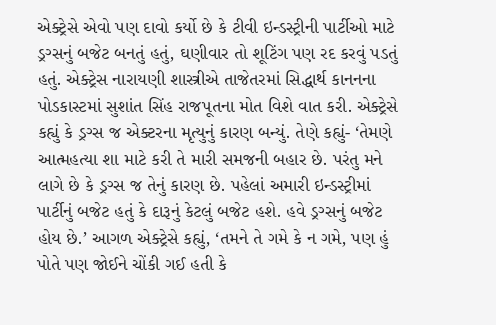એક્ટ્રેસે એવો પણ દાવો કર્યો છે કે ટીવી ઇન્ડસ્ટ્રીની પાર્ટીઓ માટે ડ્રગ્સનું બજેટ બનતું હતું, ઘણીવાર તો શૂટિંગ પણ રદ કરવું પડતું હતું. એક્ટ્રેસ નારાયણી શાસ્ત્રીએ તાજેતરમાં સિદ્ધાર્થ કાનનના પોડકાસ્ટમાં સુશાંત સિંહ રાજપૂતના મોત વિશે વાત કરી. એક્ટ્રેસે કહ્યું કે ડ્રગ્સ જ એક્ટરના મૃત્યુનું કારણ બન્યું. તેણે કહ્યું- ‘તેમણે આત્મહત્યા શા માટે કરી તે મારી સમજની બહાર છે. પરંતુ મને લાગે છે કે ડ્રગ્સ જ તેનું કારણ છે. પહેલાં અમારી ઇન્ડસ્ટ્રીમાં પાર્ટીનું બજેટ હતું કે દારૂનું કેટલું બજેટ હશે. હવે ડ્રગ્સનું બજેટ હોય છે.’ આગળ એક્ટ્રેસે કહ્યું, ‘તમને તે ગમે કે ન ગમે, પણ હું પોતે પણ જોઈને ચોંકી ગઈ હતી કે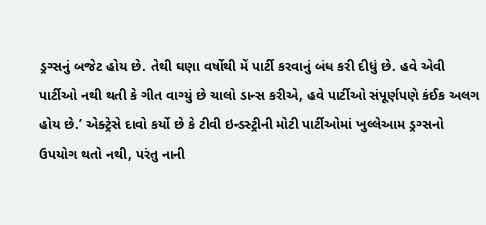ડ્રગ્સનું બજેટ હોય છે. તેથી ઘણા વર્ષોથી મેં પાર્ટી કરવાનું બંધ કરી દીધું છે. હવે એવી પાર્ટીઓ નથી થતી કે ગીત વાગ્યું છે ચાલો ડાન્સ કરીએ, હવે પાર્ટીઓ સંપૂર્ણપણે કંઈક અલગ હોય છે.’ એક્ટ્રેસે દાવો કર્યો છે કે ટીવી ઇન્ડસ્ટ્રીની મોટી પાર્ટીઓમાં ખુલ્લેઆમ ડ્રગ્સનો ઉપયોગ થતો નથી, પરંતુ નાની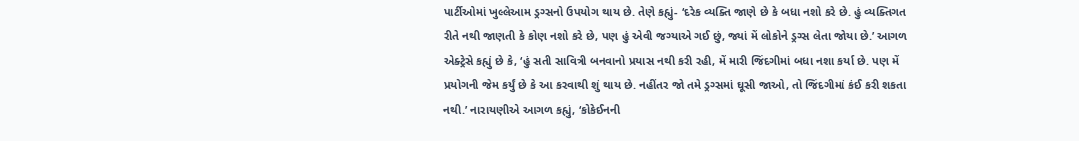પાર્ટીઓમાં ખુલ્લેઆમ ડ્રગ્સનો ઉપયોગ થાય છે. તેણે કહ્યું- ‘દરેક વ્યક્તિ જાણે છે કે બધા નશો કરે છે. હું વ્યક્તિગત રીતે નથી જાણતી કે કોણ નશો કરે છે, પણ હું એવી જગ્યાએ ગઈ છું, જ્યાં મેં લોકોને ડ્રગ્સ લેતા જોયા છે.’ આગળ એક્ટ્રેસે કહ્યું છે કે, ‘હું સતી સાવિત્રી બનવાનો પ્રયાસ નથી કરી રહી, મેં મારી જિંદગીમાં બધા નશા કર્યા છે. પણ મેં પ્રયોગની જેમ કર્યું છે કે આ કરવાથી શું થાય છે. નહીંતર જો તમે ડ્રગ્સમાં ઘૂસી જાઓ, તો જિંદગીમાં કંઈ કરી શકતા નથી.’ નારાયણીએ આગળ કહ્યું, ‘કોકેઈનની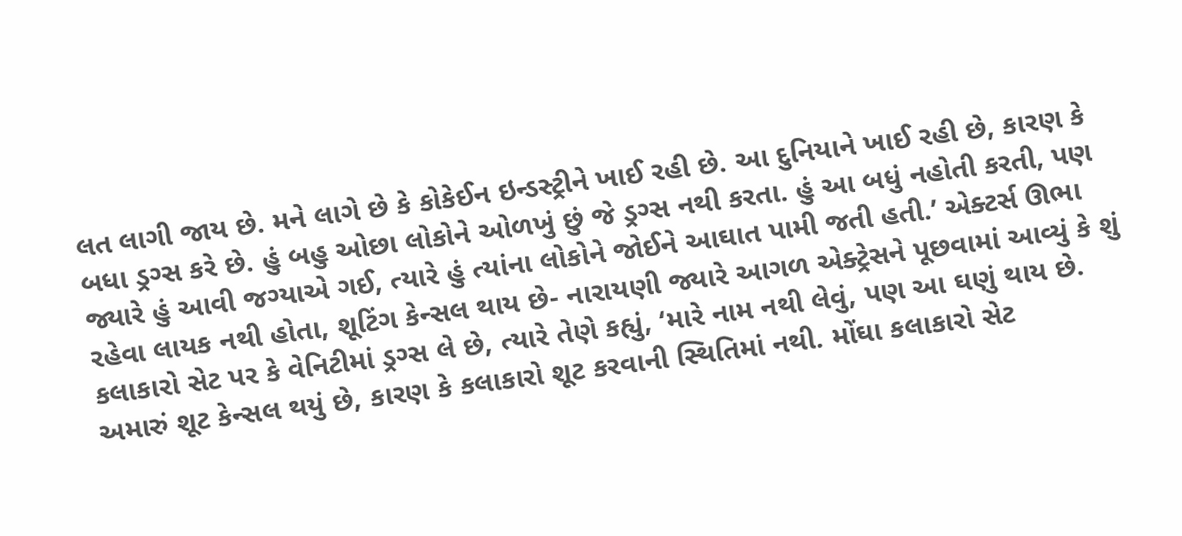લત લાગી જાય છે. મને લાગે છે કે કોકેઈન ઇન્ડસ્ટ્રીને ખાઈ રહી છે. આ દુનિયાને ખાઈ રહી છે, કારણ કે બધા ડ્રગ્સ કરે છે. હું બહુ ઓછા લોકોને ઓળખું છું જે ડ્રગ્સ નથી કરતા. હું આ બધું નહોતી કરતી, પણ જ્યારે હું આવી જગ્યાએ ગઈ, ત્યારે હું ત્યાંના લોકોને જોઈને આઘાત પામી જતી હતી.’ એક્ટર્સ ઊભા રહેવા લાયક નથી હોતા, શૂટિંગ કેન્સલ થાય છે- નારાયણી જ્યારે આગળ એક્ટ્રેસને પૂછવામાં આવ્યું કે શું કલાકારો સેટ પર કે વેનિટીમાં ડ્રગ્સ લે છે, ત્યારે તેણે કહ્યું, ‘મારે નામ નથી લેવું, પણ આ ઘણું થાય છે. અમારું શૂટ કેન્સલ થયું છે, કારણ કે કલાકારો શૂટ કરવાની સ્થિતિમાં નથી. મોંઘા કલાકારો સેટ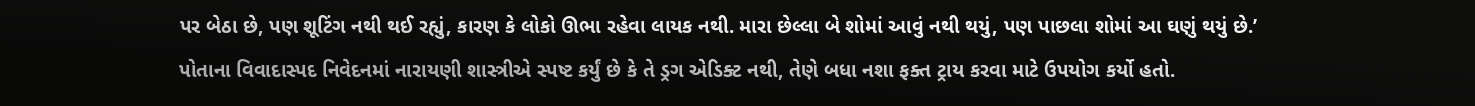પર બેઠા છે, પણ શૂટિંગ નથી થઈ રહ્યું, કારણ કે લોકો ઊભા રહેવા લાયક નથી. મારા છેલ્લા બે શોમાં આવું નથી થયું, પણ પાછલા શોમાં આ ઘણું થયું છે.’ પોતાના વિવાદાસ્પદ નિવેદનમાં નારાયણી શાસ્ત્રીએ સ્પષ્ટ કર્યું છે કે તે ડ્રગ એડિક્ટ નથી, તેણે બધા નશા ફક્ત ટ્રાય કરવા માટે ઉપયોગ કર્યો હતો.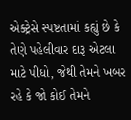એક્ટ્રેસે સ્પષ્ટતામાં કહ્યું છે કે તેણે પહેલીવાર દારૂ એટલા માટે પીધો, જેથી તેમને ખબર રહે કે જો કોઈ તેમને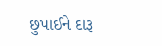છુપાઈને દારૂ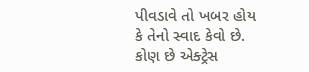પીવડાવે તો ખબર હોય કે તેનો સ્વાદ કેવો છે. કોણ છે એક્ટ્રેસ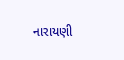નારાયણી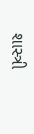શાસ્ત્રી